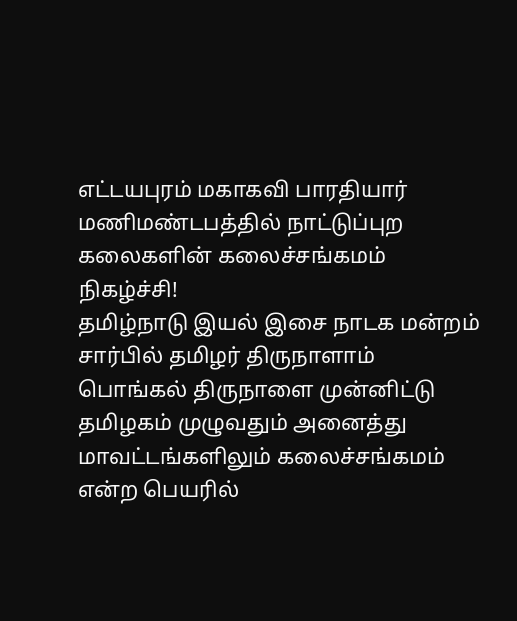எட்டயபுரம் மகாகவி பாரதியார் மணிமண்டபத்தில் நாட்டுப்புற கலைகளின் கலைச்சங்கமம் நிகழ்ச்சி!
தமிழ்நாடு இயல் இசை நாடக மன்றம் சார்பில் தமிழர் திருநாளாம் பொங்கல் திருநாளை முன்னிட்டு தமிழகம் முழுவதும் அனைத்து மாவட்டங்களிலும் கலைச்சங்கமம் என்ற பெயரில்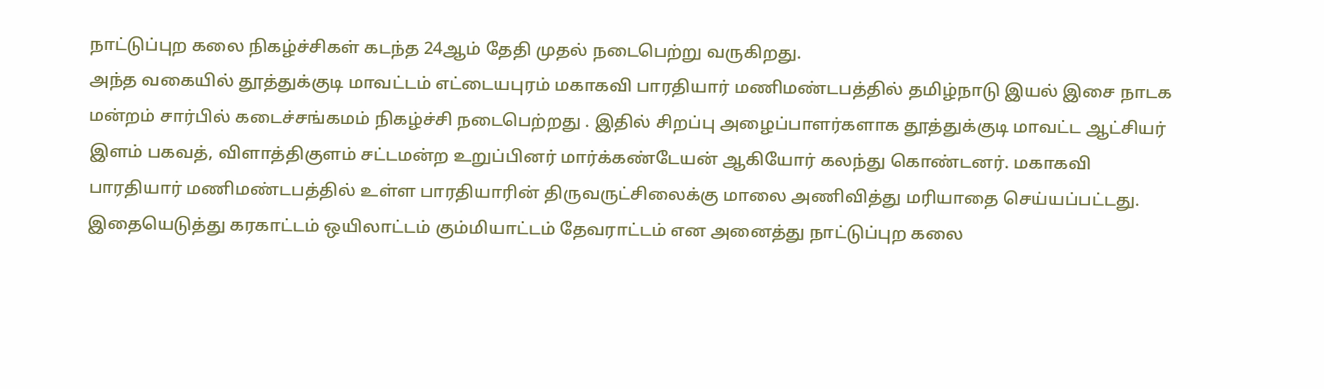நாட்டுப்புற கலை நிகழ்ச்சிகள் கடந்த 24ஆம் தேதி முதல் நடைபெற்று வருகிறது.
அந்த வகையில் தூத்துக்குடி மாவட்டம் எட்டையபுரம் மகாகவி பாரதியார் மணிமண்டபத்தில் தமிழ்நாடு இயல் இசை நாடக மன்றம் சார்பில் கடைச்சங்கமம் நிகழ்ச்சி நடைபெற்றது . இதில் சிறப்பு அழைப்பாளர்களாக தூத்துக்குடி மாவட்ட ஆட்சியர் இளம் பகவத், விளாத்திகுளம் சட்டமன்ற உறுப்பினர் மார்க்கண்டேயன் ஆகியோர் கலந்து கொண்டனர். மகாகவி பாரதியார் மணிமண்டபத்தில் உள்ள பாரதியாரின் திருவருட்சிலைக்கு மாலை அணிவித்து மரியாதை செய்யப்பட்டது.
இதையெடுத்து கரகாட்டம் ஒயிலாட்டம் கும்மியாட்டம் தேவராட்டம் என அனைத்து நாட்டுப்புற கலை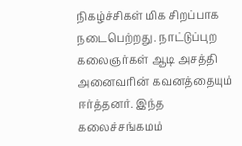நிகழ்ச்சிகள் மிக சிறப்பாக நடைபெற்றது. நாட்டுப்புற கலைஞர்கள் ஆடி அசத்தி அனைவரின் கவனத்தையும் ஈர்த்தனர். இந்த கலைச்சங்கமம்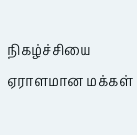நிகழ்ச்சியை ஏராளமான மக்கள்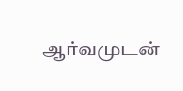ஆர்வமுடன்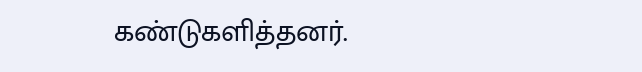கண்டுகளித்தனர்.